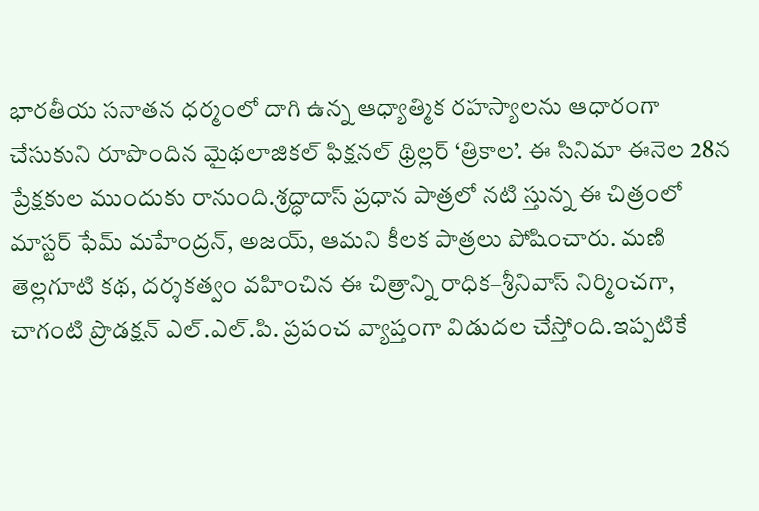భారతీయ సనాతన ధర్మంలో దాగి ఉన్న ఆధ్యాత్మిక రహస్యాలను ఆధారంగా చేసుకుని రూపొందిన మైథలాజికల్ ఫిక్షనల్ థ్రిల్లర్ ‘త్రికాల’. ఈ సినిమా ఈనెల 28న ప్రేక్షకుల ముందుకు రానుంది.శ్రద్ధాదాస్ ప్రధాన పాత్రలో నటి స్తున్న ఈ చిత్రంలో మాస్టర్ ఫేమ్ మహేంద్రన్, అజయ్, ఆమని కీలక పాత్రలు పోషించారు. మణి తెల్లగూటి కథ, దర్శకత్వం వహించిన ఈ చిత్రాన్ని రాధిక–శ్రీనివాస్ నిర్మించగా, చాగంటి ప్రొడక్షన్ ఎల్.ఎల్.పి. ప్రపంచ వ్యాప్తంగా విడుదల చేస్తోంది.ఇప్పటికే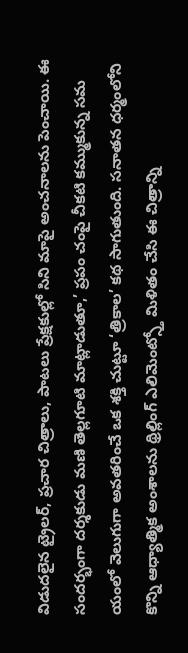విడుదలైన ట్రైలర్, ప్రచార చిత్రాలు, పాటలు ప్రేక్షకుల్లో సిని మాపై అంచనాలను పెంచాయి. ఈ సందర్భంగా దర్శకుడు మణి తెల్లగూటి మాట్లాడుతూ,’ ప్రపం చంపై చీకటి కమ్ముకున్న సమ యంలో వెలుగుగా అవతరించే ఒక శక్తి చుట్టూ ‘త్రికాల’ కథ సాగుతుంది. సనాతన ధర్మంలోని కొన్ని ఆధ్యాత్మిక అంశాలను థ్రిల్లింగ్ ఎలిమెంట్స్తో మిళితం చేసి ఈ చిత్రాన్ని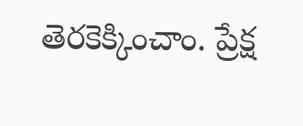తెరకెక్కించాం. ప్రేక్ష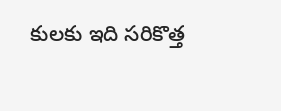కులకు ఇది సరికొత్త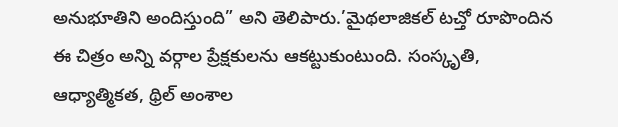అనుభూతిని అందిస్తుంది” అని తెలిపారు.’మైథలాజికల్ టచ్తో రూపొందిన ఈ చిత్రం అన్ని వర్గాల ప్రేక్షకులను ఆకట్టుకుంటుంది. సంస్కృతి, ఆధ్యాత్మికత, థ్రిల్ అంశాల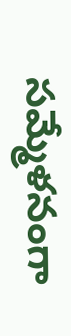సమ్మేళనంగా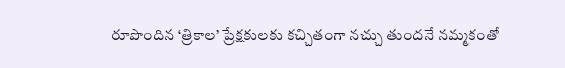రూపొందిన ‘త్రికాల’ ప్రేక్షకులకు కచ్చితంగా నచ్చు తుందనే నమ్మకంతో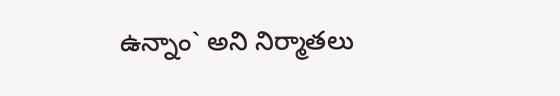ఉన్నాం` అని నిర్మాతలు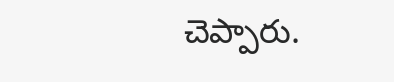చెప్పారు.